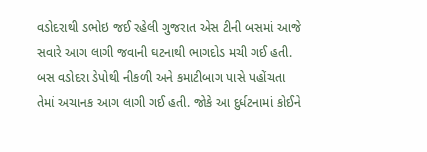વડોદરાથી ડભોઇ જઈ રહેલી ગુજરાત એસ ટીની બસમાં આજે સવારે આગ લાગી જવાની ઘટનાથી ભાગદોડ મચી ગઈ હતી. બસ વડોદરા ડેપોથી નીકળી અને કમાટીબાગ પાસે પહોંચતા તેમાં અચાનક આગ લાગી ગઈ હતી. જોકે આ દુર્ધટનામાં કોઈને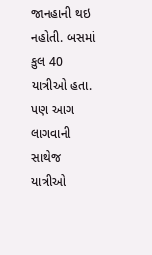જાનહાની થઇ નહોતી. બસમાં કુલ 40 યાત્રીઓ હતા. પણ આગ લાગવાની સાથેજ યાત્રીઓ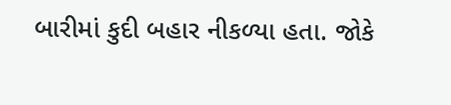બારીમાં કુદી બહાર નીકળ્યા હતા. જોકે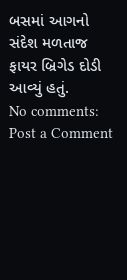બસમાં આગનો સંદેશ મળતાજ ફાયર બ્રિગેડ દોડી આવ્યું હતું.
No comments:
Post a Comment